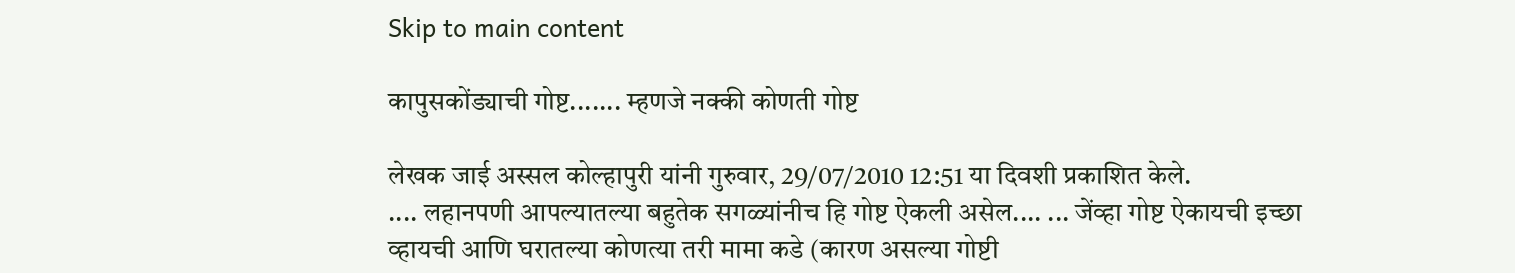Skip to main content

कापुसकोंड्याची गोष्ट....... म्हणजे नक्की कोणती गोष्ट

लेखक जाई अस्सल कोल्हापुरी यांनी गुरुवार, 29/07/2010 12:51 या दिवशी प्रकाशित केले.
.... लहानपणी आपल्यातल्या बहुतेक सगळ्यांनीच हि गोष्ट ऐकली असेल.... ... जेंव्हा गोष्ट ऐकायची इच्छा व्हायची आणि घरातल्या कोणत्या तरी मामा कडे (कारण असल्या गोष्टी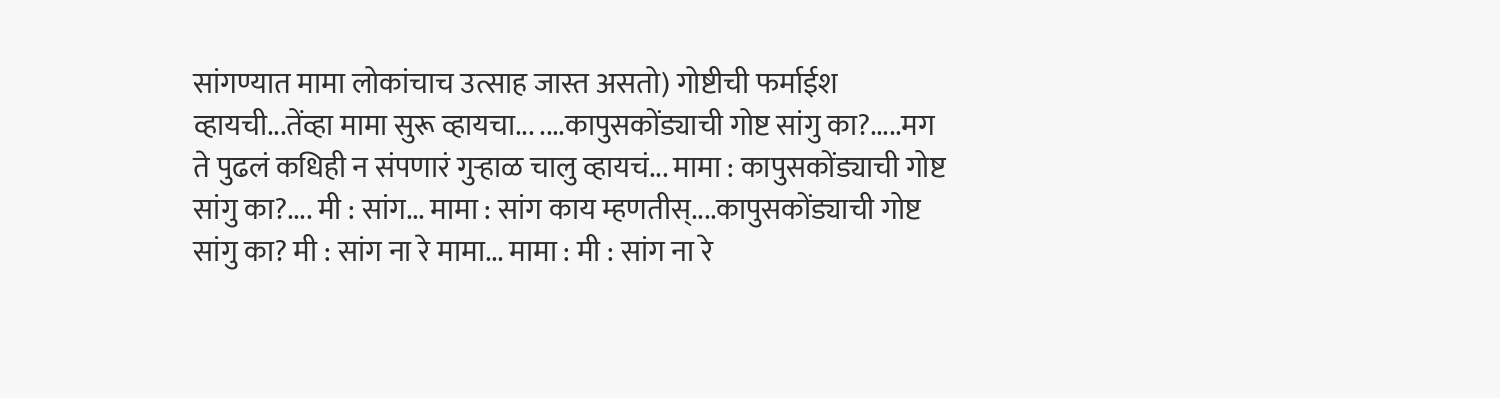सांगण्यात मामा लोकांचाच उत्साह जास्त असतो) गोष्टीची फर्माईश व्हायची...तेंव्हा मामा सुरू व्हायचा... ....कापुसकोंड्याची गोष्ट सांगु का?.....मग ते पुढलं कधिही न संपणारं गुर्‍हाळ चालु व्हायचं... मामा : कापुसकोंड्याची गोष्ट सांगु का?.... मी : सांग... मामा : सांग काय म्हणतीस्....कापुसकोंड्याची गोष्ट सांगु का? मी : सांग ना रे मामा... मामा : मी : सांग ना रे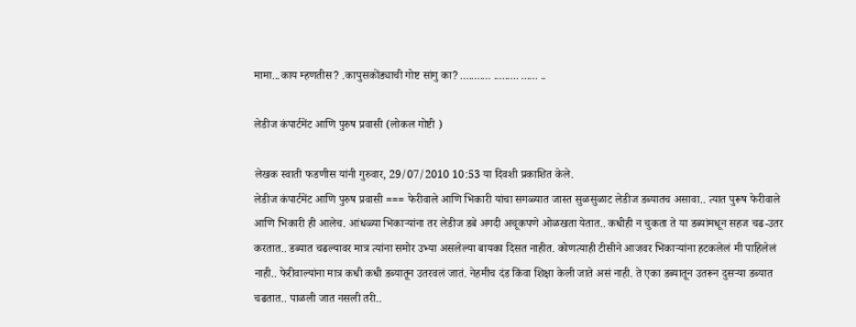मामा...काय म्हणतीस? .कापुसकोंड्याची गोष्ट सांगु का? ........... ......... ...... ..

लेडीज कंपार्टमेंट आणि पुरुष प्रवासी (लोकल गोष्टी )

लेखक स्वाती फडणीस यांनी गुरुवार, 29/07/2010 10:53 या दिवशी प्रकाशित केले.
लेडीज कंपार्टमेंट आणि पुरुष प्रवासी === फेरीवाले आणि भिकारी यांचा सगळ्यात जास्त सुळसुळाट लेडीज डब्यातच असावा.. त्यात पुरूष फेरीवाले आणि भिकारी ही आलेच. आंधळ्या भिकाऱ्यांना तर लेडीज डबे अगदी अचूकपणे ओळखता येतात.. कधीही न चुकता ते या डब्यांमधून सहज चढ-उतर करतात.. डब्यात चढल्यावर मात्र त्यांना समोर उभ्या असलेल्या बायका दिसत नाहीत. कोणत्याही टीसीने आजवर भिकाऱ्यांना हटकलेलं मी पाहिलेलं नाही.. फेरीवाल्यांना मात्र कधी कधी डब्यातून उतरवलं जातं. नेहमीच दंड किंवा शिक्षा केली जाते असं नाही. ते एका डब्यातून उतरून दुसऱ्या डब्यात चढतात.. पाळली जात नसली तरी..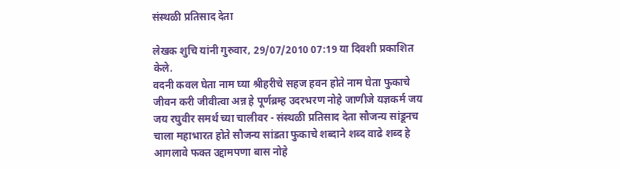संस्थळी प्रतिसाद देता

लेखक शुचि यांनी गुरुवार, 29/07/2010 07:19 या दिवशी प्रकाशित केले.
वदनी कवल घेता नाम घ्या श्रीहरीचे सहज हवन होते नाम घेता फुकाचे जीवन करी जीवीत्वा अन्न हे पूर्णब्रम्ह उदरभरण नोहे जाणीजे यज्ञकर्म जय जय रघुवीर समर्थ च्या चालीवर - संस्थळी प्रतिसाद देता सौजन्य सांडूनच चाला महाभारत होते सौजन्य सांडता फुकाचे शब्दाने शब्द वाढे शब्द हे आगलावे फक्त उद्दामपणा बास नोहे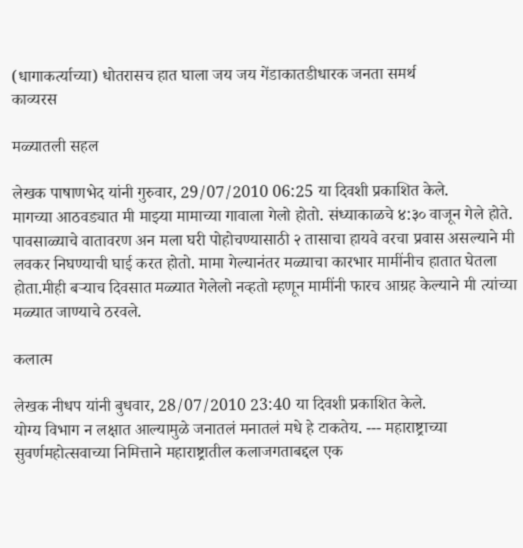(धागाकर्त्याच्या) धोतरासच हात घाला जय जय गेंडाकातडीधारक जनता समर्थ
काव्यरस

मळ्यातली सहल

लेखक पाषाणभेद यांनी गुरुवार, 29/07/2010 06:25 या दिवशी प्रकाशित केले.
मागच्या आठवड्यात मी माझ्या मामाच्या गावाला गेलो होतो. संध्याकाळचे ४:३० वाजून गेले होते. पावसाळ्याचे वातावरण अन मला घरी पोहोचण्यासाठी २ तासाचा हायवे वरचा प्रवास असल्याने मी लवकर निघण्याची घाई करत होतो. मामा गेल्यानंतर मळ्याचा कारभार मामींनीच हातात घेतला होता.मीही बर्‍याच दिवसात मळ्यात गेलेलो नव्हतो म्हणून मामींनी फारच आग्रह केल्याने मी त्यांच्या मळ्यात जाण्याचे ठरवले.

कलात्म

लेखक नीधप यांनी बुधवार, 28/07/2010 23:40 या दिवशी प्रकाशित केले.
योग्य विभाग न लक्षात आल्यामुळे जनातलं मनातलं मधे हे टाकतेय. --- महाराष्ट्राच्या सुवर्णमहोत्सवाच्या निमित्ताने महाराष्ट्रातील कलाजगताबद्दल एक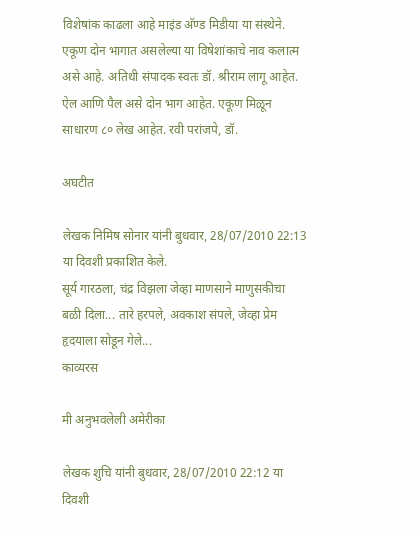विशेषांक काढला आहे माइंड अ‍ॅण्ड मिडीया या संस्थेने. एकूण दोन भागात असलेल्या या विषेशांकाचे नाव कलात्म असे आहे. अतिथी संपादक स्वतः डॉ. श्रीराम लागू आहेत. ऐल आणि पैल असे दोन भाग आहेत. एकूण मिळून साधारण ८० लेख आहेत. रवी परांजपे, डॉ.

अघटीत

लेखक निमिष सोनार यांनी बुधवार, 28/07/2010 22:13 या दिवशी प्रकाशित केले.
सूर्य गारठला, चंद्र विझला जेव्हा माणसाने माणुसकीचा बळी दिला... तारे हरपले, अवकाश संपले, जेव्हा प्रेम हृदयाला सोडून गेले...
काव्यरस

मी अनुभवलेली अमेरीका

लेखक शुचि यांनी बुधवार, 28/07/2010 22:12 या दिवशी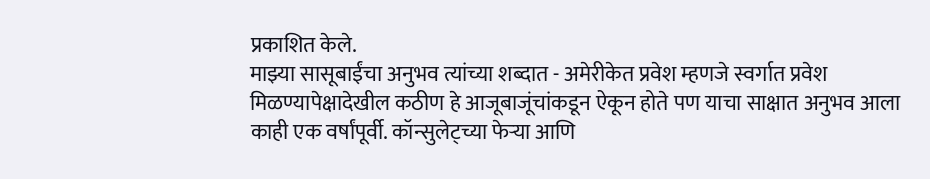प्रकाशित केले.
माझ्या सासूबाईंचा अनुभव त्यांच्या शब्दात - अमेरीकेत प्रवेश म्हणजे स्वर्गात प्रवेश मिळण्यापेक्षादेखील कठीण हे आजूबाजूंचांकडून ऐकून होते पण याचा साक्षात अनुभव आला काही एक वर्षांपूर्वी. कॉन्सुलेट्च्या फेर्‍या आणि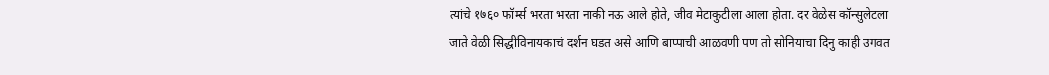त्यांचे १७६० फॉर्म्स भरता भरता नाकी नऊ आले होते, जीव मेटाकुटीला आला होता. दर वेळेस कॉन्सुलेटला जाते वेळी सिद्धीविनायकाचं दर्शन घडत असे आणि बाप्पाची आळवणी पण तो सोनियाचा दिनु काही उगवत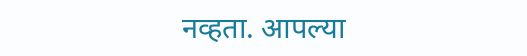नव्हता. आपल्या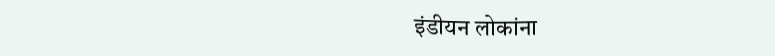इंडीयन लोकांना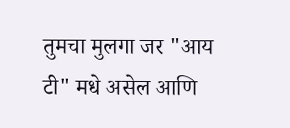तुमचा मुलगा जर "आय टी" मधे असेल आणि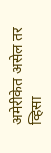अमेरीकेत असेल तर व्हिसा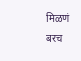मिळणं बरच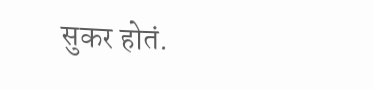सुकर होतं.